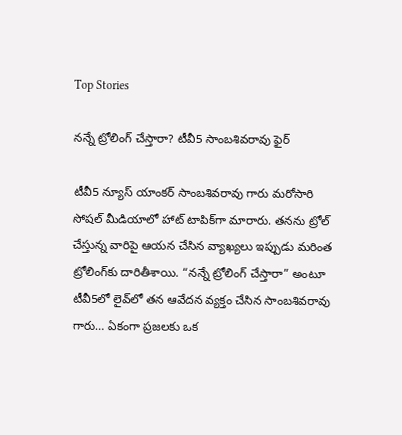Top Stories

నన్నే ట్రోలింగ్ చేస్తారా? టీవీ5 సాంబశివరావు ఫైర్

టీవీ5 న్యూస్ యాంకర్ సాంబశివరావు గారు మరోసారి సోషల్ మీడియాలో హాట్ టాపిక్‌గా మారారు. తనను ట్రోల్ చేస్తున్న వారిపై ఆయన చేసిన వ్యాఖ్యలు ఇప్పుడు మరింత ట్రోలింగ్‌కు దారితీశాయి. “నన్నే ట్రోలింగ్ చేస్తారా” అంటూ టీవీ5లో లైవ్‌లో తన ఆవేదన వ్యక్తం చేసిన సాంబశివరావు గారు… ఏకంగా ప్రజలకు ఒక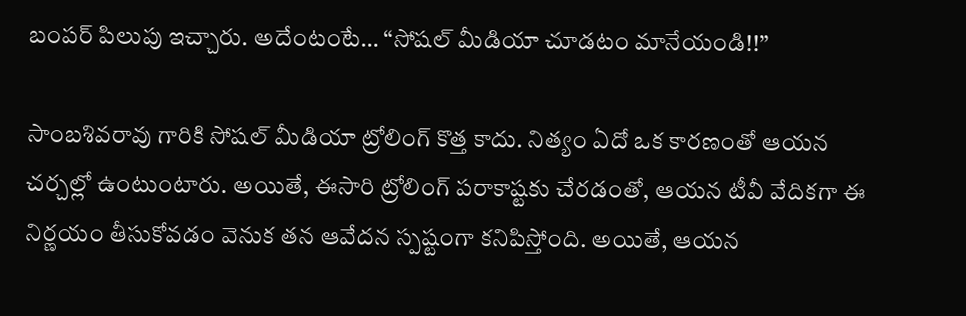బంపర్ పిలుపు ఇచ్చారు. అదేంటంటే… “సోషల్ మీడియా చూడటం మానేయండి!!”

సాంబశివరావు గారికి సోషల్ మీడియా ట్రోలింగ్ కొత్త కాదు. నిత్యం ఏదో ఒక కారణంతో ఆయన చర్చల్లో ఉంటుంటారు. అయితే, ఈసారి ట్రోలింగ్ పరాకాష్టకు చేరడంతో, ఆయన టీవీ వేదికగా ఈ నిర్ణయం తీసుకోవడం వెనుక తన ఆవేదన స్పష్టంగా కనిపిస్తోంది. అయితే, ఆయన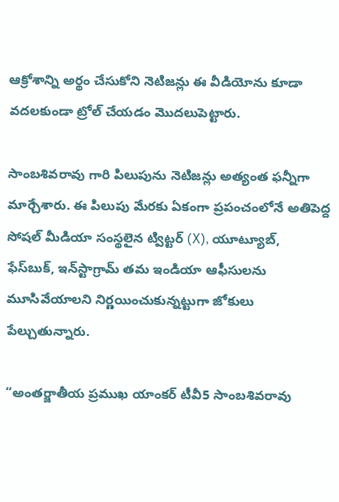ఆక్రోశాన్ని అర్థం చేసుకోని నెటిజన్లు ఈ వీడియోను కూడా వదలకుండా ట్రోల్ చేయడం మొదలుపెట్టారు.

సాంబశివరావు గారి పిలుపును నెటిజన్లు అత్యంత ఫన్నీగా మార్చేశారు. ఈ పిలుపు మేరకు ఏకంగా ప్రపంచంలోనే అతిపెద్ద సోషల్ మీడియా సంస్థలైన ట్విట్టర్ (X), యూట్యూబ్, ఫేస్‌బుక్, ఇన్‌స్టాగ్రామ్ తమ ఇండియా ఆఫీసులను మూసివేయాలని నిర్ణయించుకున్నట్టుగా జోకులు పేల్చుతున్నారు.

“అంతర్జాతీయ ప్రముఖ యాంకర్ టీవీ5 సాంబశివరావు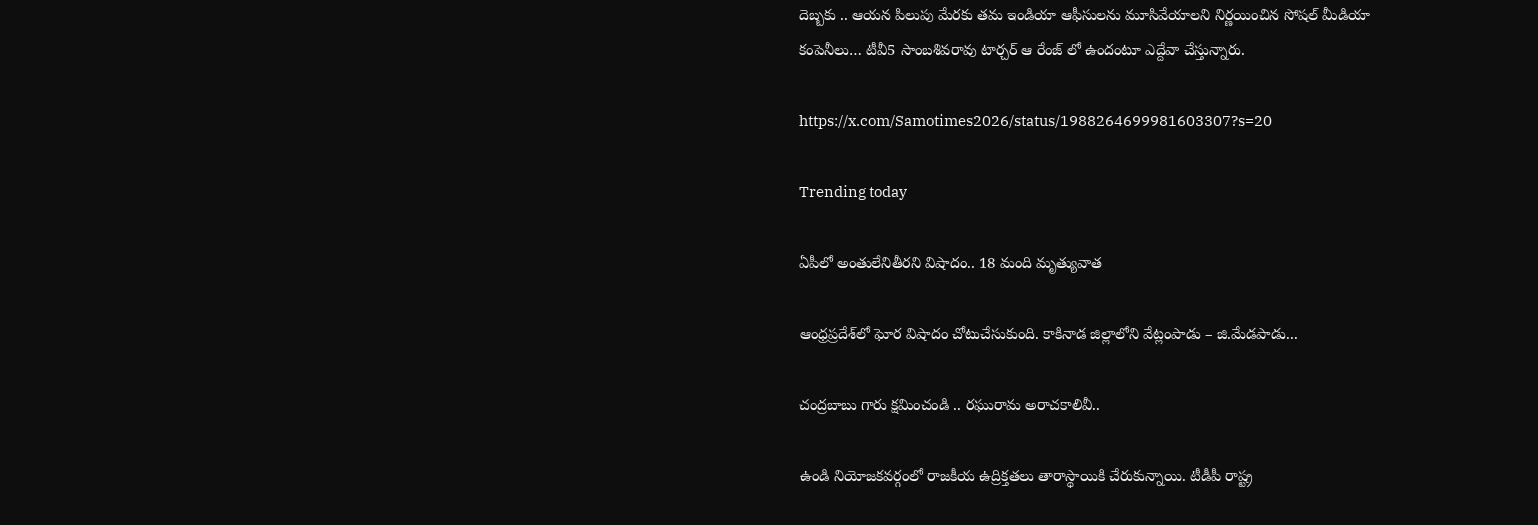దెబ్బకు .. ఆయన పిలుపు మేరకు తమ ఇండియా ఆఫీసులను మూసివేయాలని నిర్ణయించిన సోషల్ మీడియా కంపెనీలు… టీవీ5 సాంబశివరావు టార్చర్ ఆ రేంజ్ లో ఉందంటూ ఎద్దేవా చేస్తున్నారు.

https://x.com/Samotimes2026/status/1988264699981603307?s=20

Trending today

ఏపీలో అంతులేనితీరని విషాదం.. 18 మంది మృత్యువాత

ఆంధ్రప్రదేశ్‌లో ఘోర విషాదం చోటుచేసుకుంది. కాకినాడ జిల్లాలోని వేట్లంపాడు – జి.మేడపాడు...

చంద్రబాబు గారు క్షమించండి .. రఘురామ అరాచకాలివీ..

ఉండి నియోజకవర్గంలో రాజకీయ ఉద్రిక్తతలు తారాస్థాయికి చేరుకున్నాయి. టీడీపీ రాష్ట్ర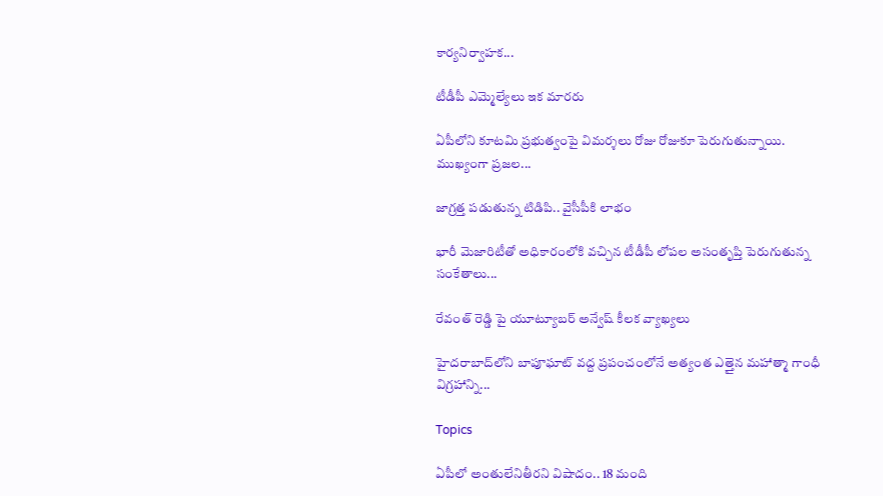కార్యనిర్వాహక...

టీడీపీ ఎమ్మెల్యేలు ఇక మారరు

ఏపీలోని కూటమి ప్రభుత్వంపై విమర్శలు రోజు రోజుకూ పెరుగుతున్నాయి. ముఖ్యంగా ప్రజల...

జాగ్రత్త పడుతున్న టిడిపి.. వైసీపీకి లాభం

భారీ మెజారిటీతో అధికారంలోకి వచ్చిన టీడీపీ లోపల అసంతృప్తి పెరుగుతున్న సంకేతాలు...

రేవంత్ రెడ్డి పై యూట్యూబర్ అన్వేష్ కీలక వ్యాఖ్యలు

హైదరాబాద్‌లోని బాపూఘాట్ వద్ద ప్రపంచంలోనే అత్యంత ఎత్తైన మహాత్మా గాంధీ విగ్రహాన్ని...

Topics

ఏపీలో అంతులేనితీరని విషాదం.. 18 మంది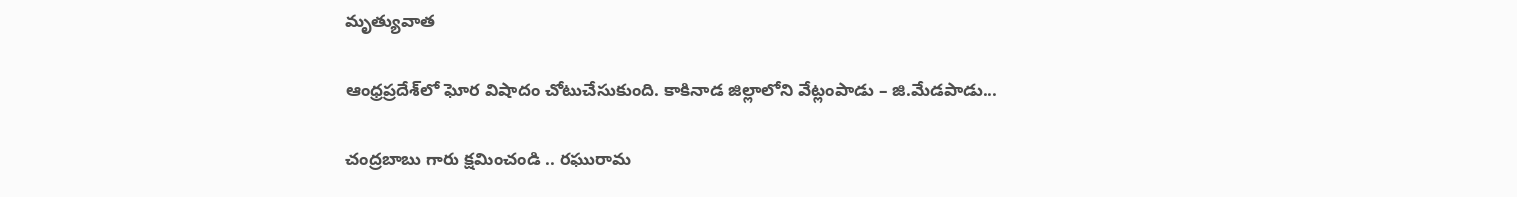మృత్యువాత

ఆంధ్రప్రదేశ్‌లో ఘోర విషాదం చోటుచేసుకుంది. కాకినాడ జిల్లాలోని వేట్లంపాడు – జి.మేడపాడు...

చంద్రబాబు గారు క్షమించండి .. రఘురామ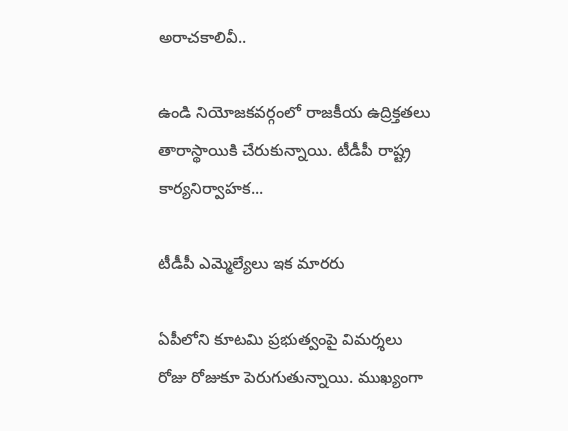అరాచకాలివీ..

ఉండి నియోజకవర్గంలో రాజకీయ ఉద్రిక్తతలు తారాస్థాయికి చేరుకున్నాయి. టీడీపీ రాష్ట్ర కార్యనిర్వాహక...

టీడీపీ ఎమ్మెల్యేలు ఇక మారరు

ఏపీలోని కూటమి ప్రభుత్వంపై విమర్శలు రోజు రోజుకూ పెరుగుతున్నాయి. ముఖ్యంగా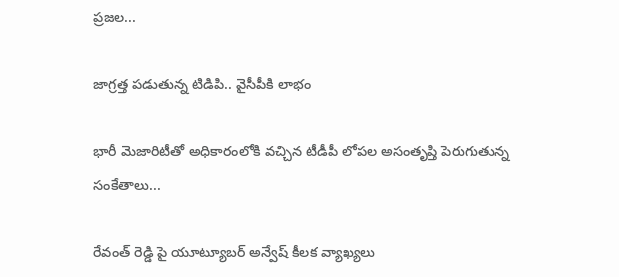ప్రజల...

జాగ్రత్త పడుతున్న టిడిపి.. వైసీపీకి లాభం

భారీ మెజారిటీతో అధికారంలోకి వచ్చిన టీడీపీ లోపల అసంతృప్తి పెరుగుతున్న సంకేతాలు...

రేవంత్ రెడ్డి పై యూట్యూబర్ అన్వేష్ కీలక వ్యాఖ్యలు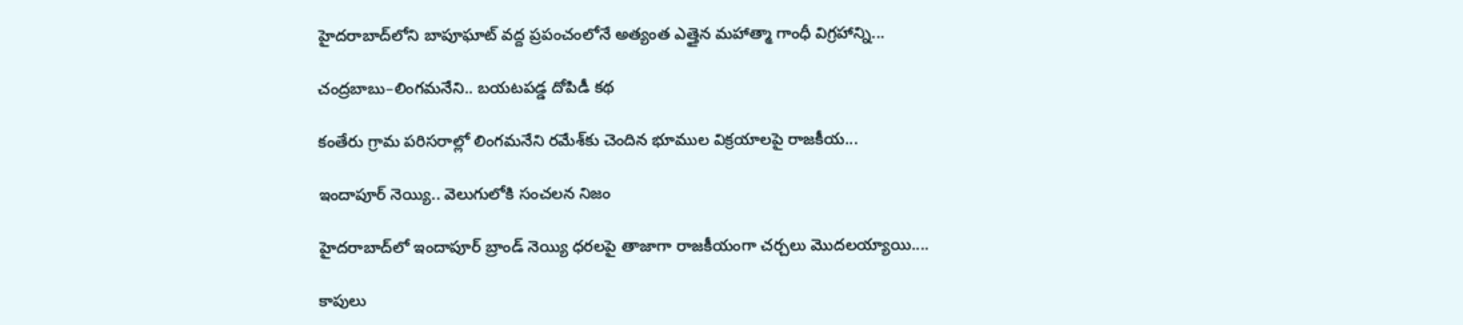హైదరాబాద్‌లోని బాపూఘాట్ వద్ద ప్రపంచంలోనే అత్యంత ఎత్తైన మహాత్మా గాంధీ విగ్రహాన్ని...

చంద్రబాబు–లింగమనేని.. బయటపడ్డ దోపిడీ కథ

కంతేరు గ్రామ పరిసరాల్లో లింగమనేని రమేశ్‌కు చెందిన భూముల విక్రయాలపై రాజకీయ...

ఇందాపూర్ నెయ్యి.. వెలుగులోకి సంచలన నిజం

హైదరాబాద్‌లో ఇందాపూర్ బ్రాండ్ నెయ్యి ధరలపై తాజాగా రాజకీయంగా చర్చలు మొదలయ్యాయి....

కాపులు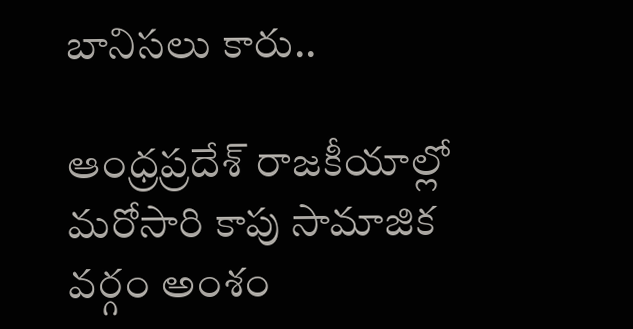బానిసలు కారు..

ఆంధ్రప్రదేశ్ రాజకీయాల్లో మరోసారి కాపు సామాజిక వర్గం అంశం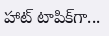హాట్ టాపిక్‌గా...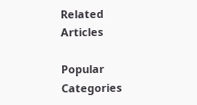Related Articles

Popular Categories